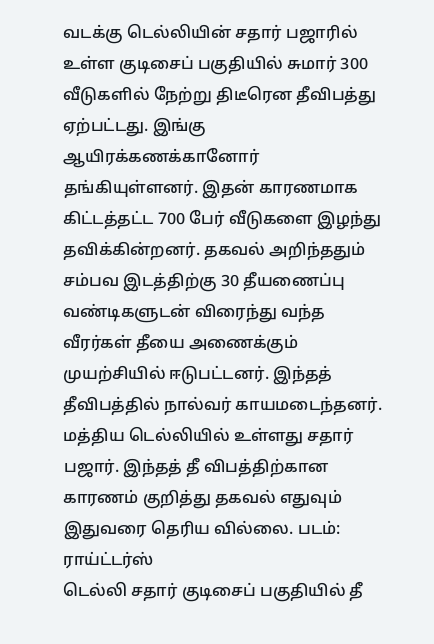வடக்கு டெல்லியின் சதார் பஜாரில் உள்ள குடிசைப் பகுதியில் சுமார் 300 வீடுகளில் நேற்று திடீரென தீவிபத்து ஏற்பட்டது. இங்கு ஆயிரக்கணக்கானோர் தங்கியுள்ளனர். இதன் காரணமாக கிட்டத்தட்ட 700 பேர் வீடுகளை இழந்து தவிக்கின்றனர். தகவல் அறிந்ததும் சம்பவ இடத்திற்கு 30 தீயணைப்பு வண்டிகளுடன் விரைந்து வந்த வீரர்கள் தீயை அணைக்கும் முயற்சியில் ஈடுபட்டனர். இந்தத் தீவிபத்தில் நால்வர் காயமடைந்தனர். மத்திய டெல்லியில் உள்ளது சதார் பஜார். இந்தத் தீ விபத்திற்கான காரணம் குறித்து தகவல் எதுவும் இதுவரை தெரிய வில்லை. படம்: ராய்ட்டர்ஸ்
டெல்லி சதார் குடிசைப் பகுதியில் தீ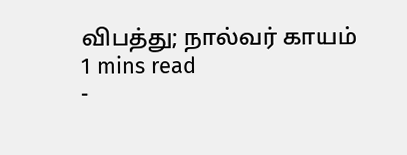விபத்து; நால்வர் காயம்
1 mins read
-